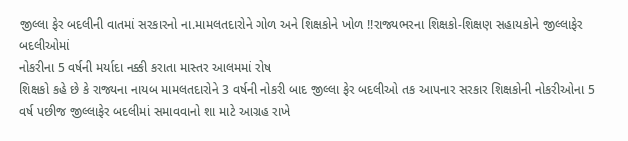જીલ્લા ફેર બદલીની વાતમાં સરકારનો ના.મામલતદારોને ગોળ અને શિક્ષકોને ખોળ !!રાજ્યભરના શિક્ષકો-શિક્ષણ સહાયકોને જીલ્લાફેર બદલીઓમાં
નોકરીના 5 વર્ષની મર્યાદા નક્કી કરાતા માસ્તર આલમમાં રોષ
શિક્ષકો કહે છે કે રાજ્યના નાયબ મામલતદારોને 3 વર્ષની નોકરી બાદ જીલ્લા ફેર બદલીઓ તક આપનાર સરકાર શિક્ષકોની નોકરીઓના 5 વર્ષ પછીજ જીલ્લાફેર બદલીમાં સમાવવાનો શા માટે આગ્રહ રાખે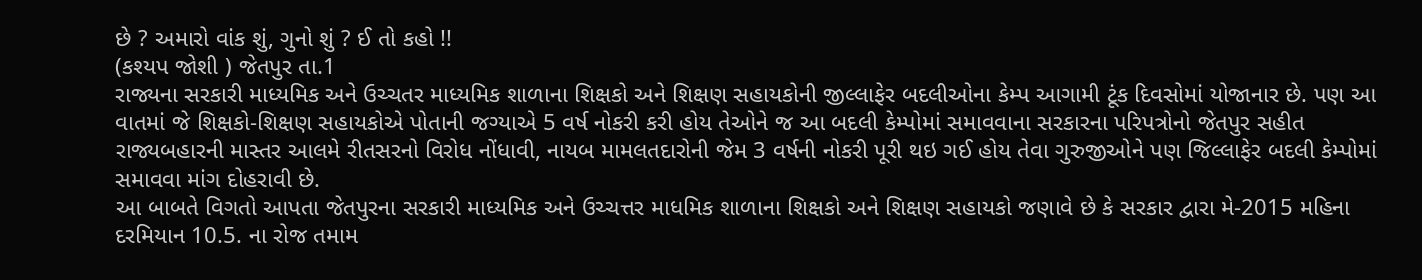છે ? અમારો વાંક શું, ગુનો શું ? ઈ તો કહો !!
(કશ્યપ જોશી ) જેતપુર તા.1
રાજ્યના સરકારી માધ્યમિક અને ઉચ્ચતર માધ્યમિક શાળાના શિક્ષકો અને શિક્ષણ સહાયકોની જીલ્લાફેર બદલીઓના કેમ્પ આગામી ટૂંક દિવસોમાં યોજાનાર છે. પણ આ વાતમાં જે શિક્ષકો-શિક્ષણ સહાયકોએ પોતાની જગ્યાએ 5 વર્ષ નોકરી કરી હોય તેઓને જ આ બદલી કેમ્પોમાં સમાવવાના સરકારના પરિપત્રોનો જેતપુર સહીત રાજ્યબહારની માસ્તર આલમે રીતસરનો વિરોધ નોંધાવી, નાયબ મામલતદારોની જેમ 3 વર્ષની નોકરી પૂરી થઇ ગઈ હોય તેવા ગુરુજીઓને પણ જિલ્લાફેર બદલી કેમ્પોમાં સમાવવા માંગ દોહરાવી છે.
આ બાબતે વિગતો આપતા જેતપુરના સરકારી માધ્યમિક અને ઉચ્ચત્તર માધમિક શાળાના શિક્ષકો અને શિક્ષણ સહાયકો જણાવે છે કે સરકાર દ્વારા મે-2015 મહિના દરમિયાન 10.5. ના રોજ તમામ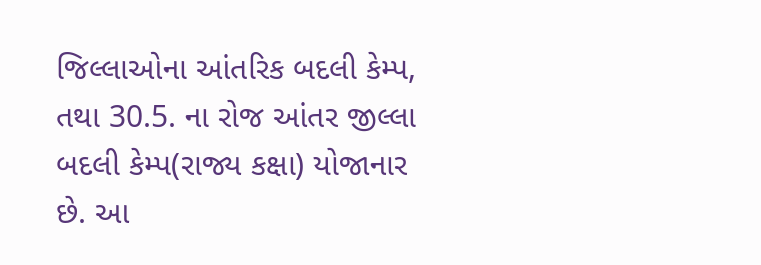જિલ્લાઓના આંતરિક બદલી કેમ્પ, તથા 30.5. ના રોજ આંતર જીલ્લા બદલી કેમ્પ(રાજ્ય કક્ષા) યોજાનાર છે. આ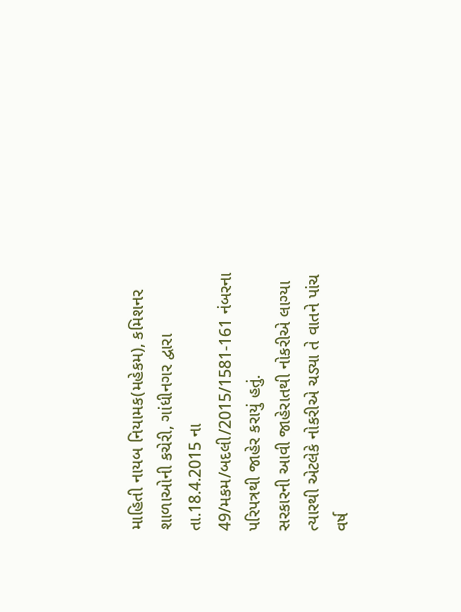માહિતી નાયબ નિયામક(મહેકમ), કમિશનર શાળાઓની કચેરી, ગાંધીનગર દ્વારા તા.18.4.2015 ના 49/મકમ/બદલી/2015/1581-161 નંબરના પરિપત્રથી જાહેર કરાયું હતું.
સરકારની આવી જાહેરાતથી નોકરીએ લાગ્યા ત્યારથી એટલેકે નોકરીએ ચડ્યા તે વાતને પાંચ વર્ષ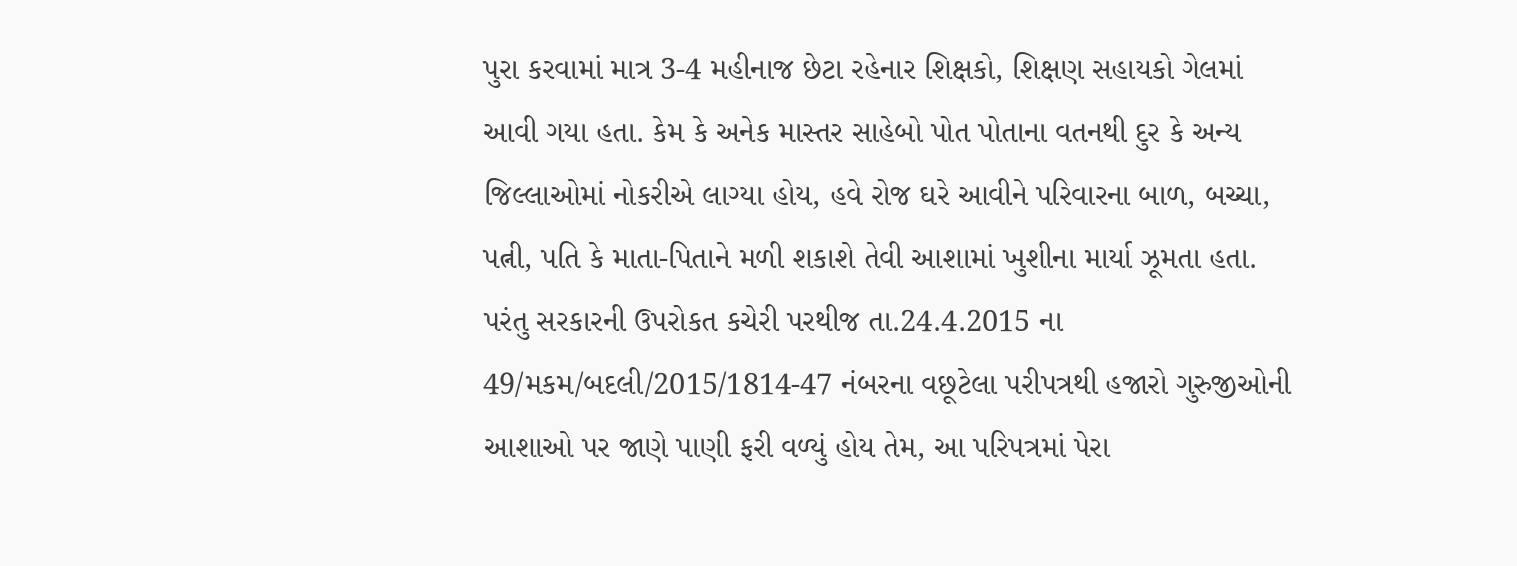પુરા કરવામાં માત્ર 3-4 મહીનાજ છેટા રહેનાર શિક્ષકો, શિક્ષણ સહાયકો ગેલમાં આવી ગયા હતા. કેમ કે અનેક માસ્તર સાહેબો પોત પોતાના વતનથી દુર કે અન્ય જિલ્લાઓમાં નોકરીએ લાગ્યા હોય, હવે રોજ ઘરે આવીને પરિવારના બાળ, બચ્ચા, પત્ની, પતિ કે માતા-પિતાને મળી શકાશે તેવી આશામાં ખુશીના માર્યા ઝૂમતા હતા.
પરંતુ સરકારની ઉપરોકત કચેરી પરથીજ તા.24.4.2015 ના 49/મકમ/બદલી/2015/1814-47 નંબરના વછૂટેલા પરીપત્રથી હજારો ગુરુજીઓની આશાઓ પર જાણે પાણી ફરી વળ્યું હોય તેમ, આ પરિપત્રમાં પેરા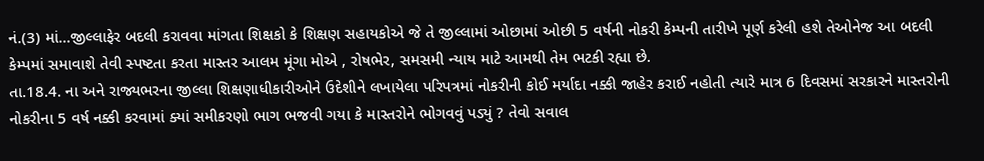નં.(3) માં...જીલ્લાફેર બદલી કરાવવા માંગતા શિક્ષકો કે શિક્ષણ સહાયકોએ જે તે જીલ્લામાં ઓછામાં ઓછી 5 વર્ષની નોકરી કેમ્પની તારીખે પૂર્ણ કરેલી હશે તેઓનેજ આ બદલી કેમ્પમાં સમાવાશે તેવી સ્પષ્ટતા કરતા માસ્તર આલમ મૂંગા મોએ , રોષભેર, સમસમી ન્યાય માટે આમથી તેમ ભટકી રહ્યા છે.
તા.18.4. ના અને રાજ્યભરના જીલ્લા શિક્ષણાધીકારીઓને ઉદેશીને લખાયેલા પરિપત્રમાં નોકરીની કોઈ મર્યાદા નક્કી જાહેર કરાઈ નહોતી ત્યારે માત્ર 6 દિવસમાં સરકારને માસ્તરોની નોકરીના 5 વર્ષ નક્કી કરવામાં ક્યાં સમીકરણો ભાગ ભજવી ગયા કે માસ્તરોને ભોગવવું પડ્યું ? તેવો સવાલ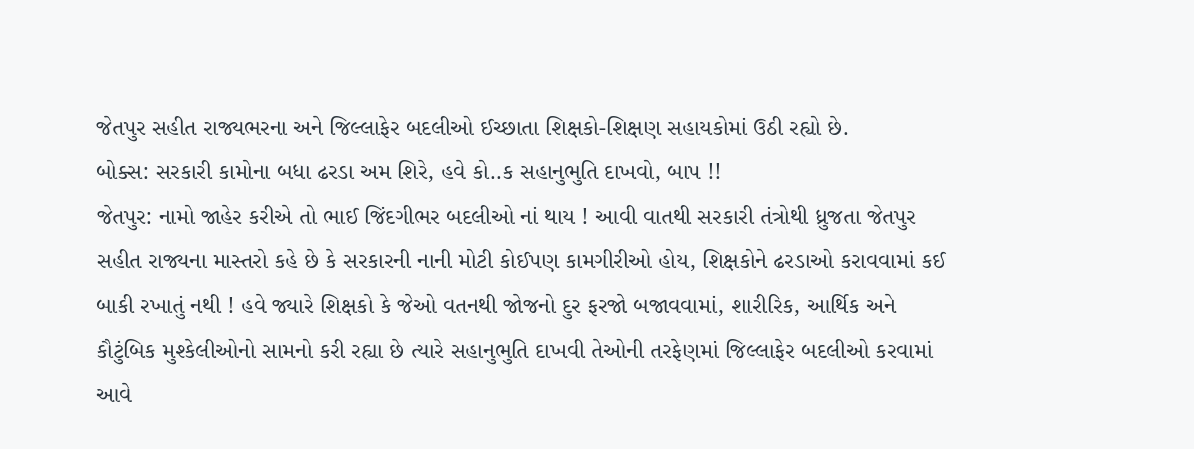જેતપુર સહીત રાજ્યભરના અને જિલ્લાફેર બદલીઓ ઈચ્છાતા શિક્ષકો-શિક્ષણ સહાયકોમાં ઉઠી રહ્યો છે.
બોક્સ: સરકારી કામોના બધા ઢરડા અમ શિરે, હવે કો..ક સહાનુભુતિ દાખવો, બાપ !!
જેતપુર: નામો જાહેર કરીએ તો ભાઈ જિંદગીભર બદલીઓ નાં થાય ! આવી વાતથી સરકારી તંત્રોથી ધ્રુજતા જેતપુર સહીત રાજ્યના માસ્તરો કહે છે કે સરકારની નાની મોટી કોઈપણ કામગીરીઓ હોય, શિક્ષકોને ઢરડાઓ કરાવવામાં કઈ બાકી રખાતું નથી ! હવે જ્યારે શિક્ષકો કે જેઓ વતનથી જોજનો દુર ફરજો બજાવવામાં, શારીરિક, આર્થિક અને કૌટુંબિક મુશ્કેલીઓનો સામનો કરી રહ્યા છે ત્યારે સહાનુભુતિ દાખવી તેઓની તરફેણમાં જિલ્લાફેર બદલીઓ કરવામાં આવે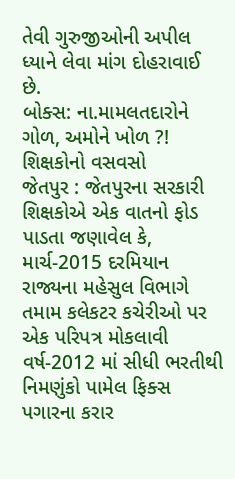તેવી ગુરુજીઓની અપીલ ધ્યાને લેવા માંગ દોહરાવાઈ છે.
બોક્સ: ના.મામલતદારોને ગોળ, અમોને ખોળ ?! શિક્ષકોનો વસવસો
જેતપુર : જેતપુરના સરકારી શિક્ષકોએ એક વાતનો ફોડ પાડતા જણાવેલ કે, માર્ચ-2015 દરમિયાન રાજ્યના મહેસુલ વિભાગે તમામ કલેકટર કચેરીઓ પર એક પરિપત્ર મોકલાવી વર્ષ-2012 માં સીધી ભરતીથી નિમણુંકો પામેલ ફિક્સ પગારના કરાર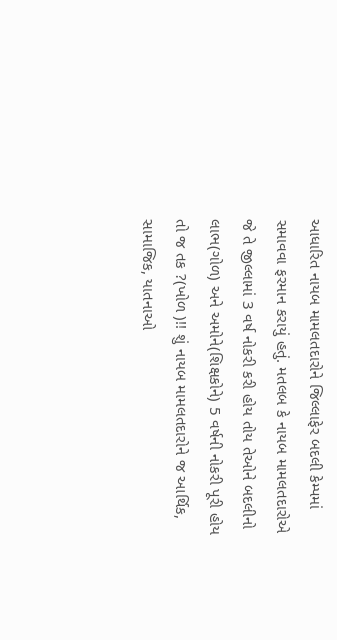આધારિત નાયબ મામલતદારોને જિલ્લાફેર બદલી કેમ્પમાં સમાવવા ફરમાન કરાયું હતું. મતલબ કે નાયબ મામલતદારોએ જે તે જીલ્લામાં 3 વર્ષ નોકરી કરી હોય તોય તેઓને બદલીનો લાભ(ગોળ) અને અમોને(શિક્ષકોને) 5 વર્ષની નોકરી પૂરી હોય તો જ તક ?(ખોળ )!! શું નાયબ મામલતદારોને જ આર્થિક, સામાજિક, યાતનાઓ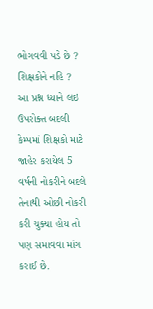ભોગવવી પડે છે ? શિક્ષકોને નહિ ?
આ પ્રશ્ન ધ્યાને લઇ ઉપરોક્ત બદલી કેમ્પમાં શિક્ષકો માટે જાહેર કરાયેલ 5 વર્ષની નોકરીને બદલે તેનાથી ઓછી નોકરી કરી ચુક્યા હોય તો પણ સમાવવા માંગ કરાઈ છે.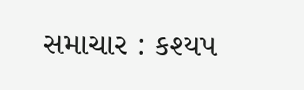સમાચાર : કશ્યપ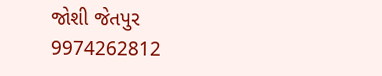જોશી જેતપુર 9974262812